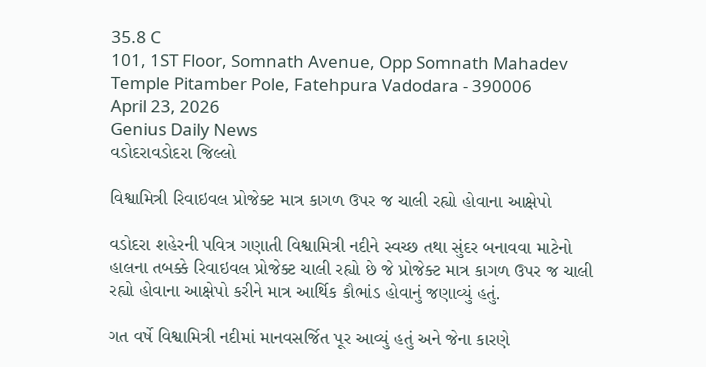35.8 C
101, 1ST Floor, Somnath Avenue, Opp Somnath Mahadev Temple Pitamber Pole, Fatehpura Vadodara - 390006
April 23, 2026
Genius Daily News
વડોદરાવડોદરા જિલ્લો

વિશ્વામિત્રી રિવાઇવલ પ્રોજેક્ટ માત્ર કાગળ ઉપર જ ચાલી રહ્યો હોવાના આક્ષેપો

વડોદરા શહેરની પવિત્ર ગણાતી વિશ્વામિત્રી નદીને સ્વચ્છ તથા સુંદર બનાવવા માટેનો હાલના તબક્કે રિવાઇવલ પ્રોજેક્ટ ચાલી રહ્યો છે જે પ્રોજેક્ટ માત્ર કાગળ ઉપર જ ચાલી રહ્યો હોવાના આક્ષેપો કરીને માત્ર આર્થિક કૌભાંડ હોવાનું જણાવ્યું હતું.

ગત વર્ષે વિશ્વામિત્રી નદીમાં માનવસર્જિત પૂર આવ્યું હતું અને જેના કારણે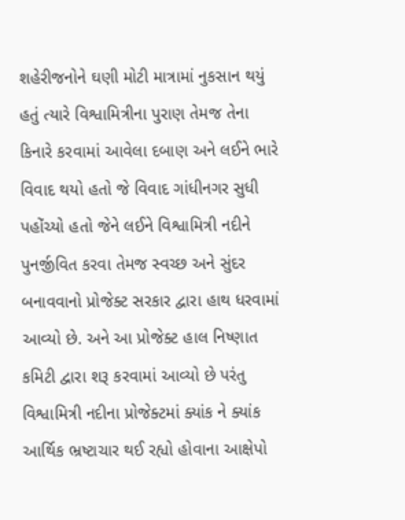શહેરીજનોને ઘણી મોટી માત્રામાં નુકસાન થયું હતું ત્યારે વિશ્વામિત્રીના પુરાણ તેમજ તેના કિનારે કરવામાં આવેલા દબાણ અને લઈને ભારે વિવાદ થયો હતો જે વિવાદ ગાંધીનગર સુધી પહોંચ્યો હતો જેને લઈને વિશ્વામિત્રી નદીને પુનર્જીવિત કરવા તેમજ સ્વચ્છ અને સુંદર બનાવવાનો પ્રોજેક્ટ સરકાર દ્વારા હાથ ધરવામાં આવ્યો છે. અને આ પ્રોજેક્ટ હાલ નિષ્ણાત કમિટી દ્વારા શરૂ કરવામાં આવ્યો છે પરંતુ વિશ્વામિત્રી નદીના પ્રોજેક્ટમાં ક્યાંક ને ક્યાંક આર્થિક ભ્રષ્ટાચાર થઈ રહ્યો હોવાના આક્ષેપો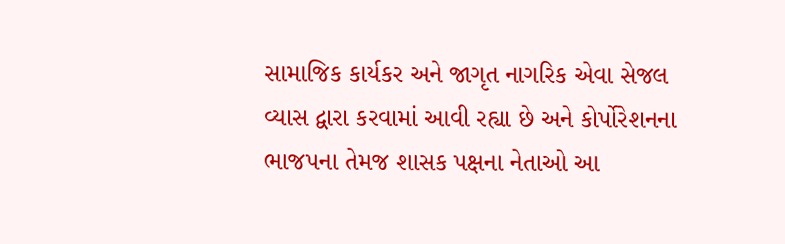સામાજિક કાર્યકર અને જાગૃત નાગરિક એવા સેજલ વ્યાસ દ્વારા કરવામાં આવી રહ્યા છે અને કોર્પોરેશનના ભાજપના તેમજ શાસક પક્ષના નેતાઓ આ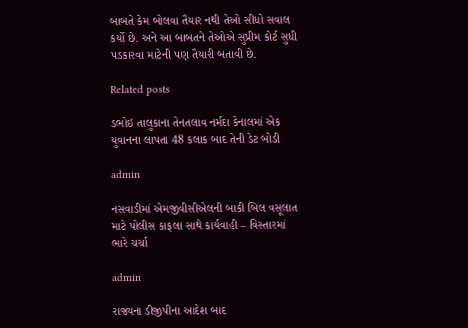બાબતે કેમ બોલવા તૈયાર નથી તેઓ સીધો સવાલ કર્યો છે. અને આ બાબતને તેઓએ સુપ્રીમ કોર્ટ સુધી પડકારવા માટેની પણ તૈયારી બતાવી છે.

Related posts

ડભોઇ તાલુકાના તેનતલાવ નર્મદા કેનાલમાં એક યુવાનના લાપતા 48 કલાક બાદ તેની ડેટ બોડી

admin

નસવાડીમાં એમજીવીસીએલની બાકી બિલ વસૂલાત માટે પોલીસ કાફલા સાથે કાર્યવાહી – વિસ્તારમાં ભારે ચર્ચા

admin

રાજ્યના ડીજીપીના આદેશ બાદ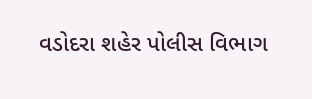વડોદરા શહેર પોલીસ વિભાગ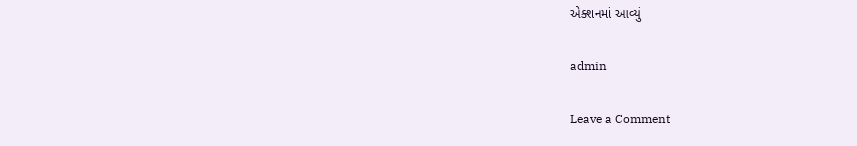એક્શનમાં આવ્યું

admin

Leave a Comment